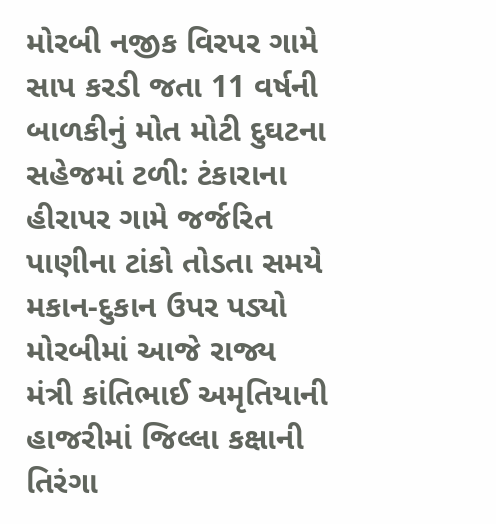મોરબી નજીક વિરપર ગામે સાપ કરડી જતા 11 વર્ષની બાળકીનું મોત મોટી દુઘટના સહેજમાં ટળી: ટંકારાના હીરાપર ગામે જર્જરિત પાણીના ટાંકો તોડતા સમયે મકાન-દુકાન ઉપર પડ્યો મોરબીમાં આજે રાજ્ય મંત્રી કાંતિભાઈ અમૃતિયાની હાજરીમાં જિલ્લા કક્ષાની તિરંગા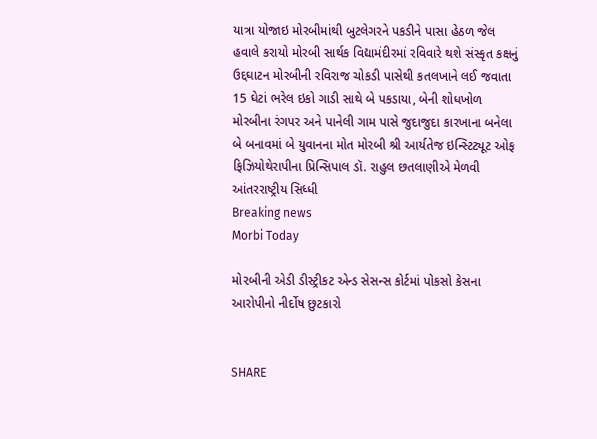યાત્રા યોજાઇ મોરબીમાંથી બુટલેગરને પકડીને પાસા હેઠળ જેલ હવાલે કરાયો મોરબી સાર્થક વિદ્યામંદીરમાં રવિવારે થશે સંસ્કૃત કક્ષનું ઉદ્દઘાટન મોરબીની રવિરાજ ચોકડી પાસેથી કતલખાને લઈ જવાતા 15 ઘેટાં ભરેલ ઇકો ગાડી સાથે બે પકડાયા, બેની શોધખોળ મોરબીના રંગપર અને પાનેલી ગામ પાસે જુદાજુદા કારખાના બનેલા બે બનાવમાં બે યુવાનના મોત મોરબી શ્રી આર્યતેજ ઇન્સ્ટિટ્યૂટ ઓફ ફિઝિયોથેરાપીના પ્રિન્સિપાલ ડૉ. રાહુલ છતલાણીએ મેળવી આંતરરાષ્ટ્રીય સિધ્ધી
Breaking news
Morbi Today

મો૨બીની એડી ડીસ્ટ્રીકટ એન્ડ સેસન્સ કોર્ટમાં પોકસો કેસના આરોપીનો નીર્દોષ છુટકારો


SHARE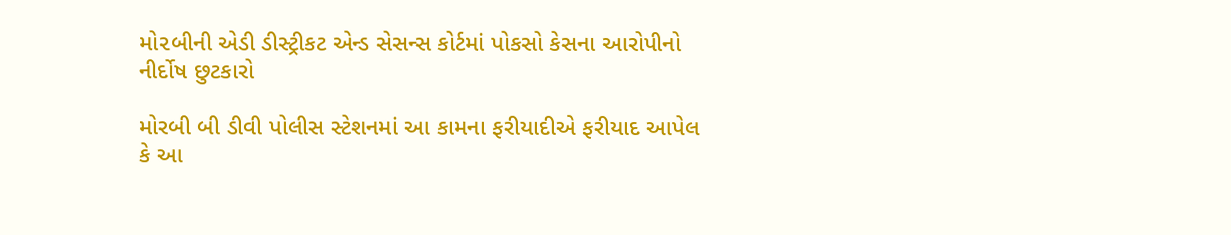મો૨બીની એડી ડીસ્ટ્રીકટ એન્ડ સેસન્સ કોર્ટમાં પોકસો કેસના આરોપીનો નીર્દોષ છુટકારો

મોરબી બી ડીવી પોલીસ સ્ટેશનમાં આ કામના ફરીયાદીએ ફરીયાદ આપેલ કે આ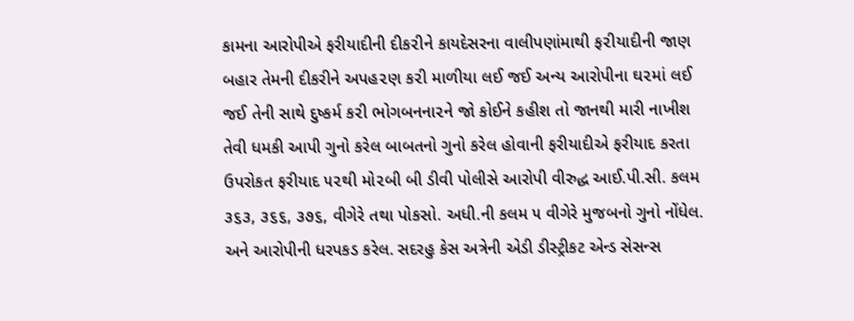કામના આરોપીએ ફરીયાદીની દીક૨ીને કાયદેસરના વાલીપણાંમાથી ફ૨ીયાદીની જાણ બહાર તેમની દીકરીને અપહ૨ણ ક૨ી માળીયા લઈ જઈ અન્ય આરોપીના ઘ૨માં લઈ જઈ તેની સાથે દુષ્કર્મ ક૨ી ભોગબનના૨ને જો કોઈને કહીશ તો જાનથી મારી નાખીશ તેવી ધમકી આપી ગુનો કરેલ બાબતનો ગુનો કરેલ હોવાની ફરીયાદીએ ફરીયાદ કરતા ઉપરોકત ફરીયાદ ૫૨થી મો૨બી બી ડીવી પોલીસે આરોપી વીરુદ્ધ આઈ.પી.સી. કલમ ૩૬૩, ૩૬૬, ૩૭૬, વીગેરે તથા પોકસો. અધી.ની કલમ ૫ વીગેરે મુજબનો ગુનો નોંધેલ. અને આરોપીની ધરપકડ કરેલ. સદરહુ કેસ અત્રેની એડી ડીસ્ટ્રીકટ એન્ડ સેસન્સ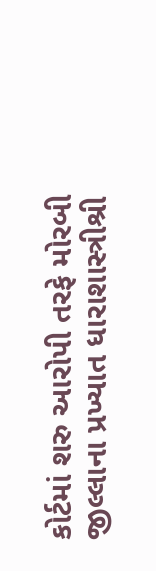કોર્ટમાં શરુ આરોપી તરફે મોરબી જીલ્લાના પ્રખ્યાત ધારાશાસ્ત્રીશ્રી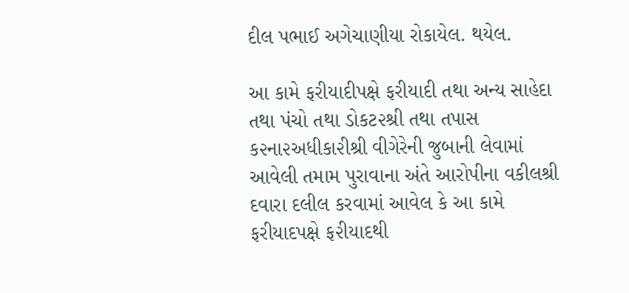દીલ પભાઈ અગેચાણીયા રોકાયેલ. થયેલ.

આ કામે ફરીયાદીપક્ષે ફરીયાદી તથા અન્ય સાહેદા તથા પંચો તથા ડોકટ૨શ્રી તથા તપાસ ક૨ના૨અધીકા૨ીશ્રી વીગેરેની જુબાની લેવામાં આવેલી તમામ પુરાવાના અંતે આરોપીના વકીલશ્રી દવારા દલીલ કરવામાં આવેલ કે આ કામે ફરીયાદપક્ષે ફ૨ીયાદથી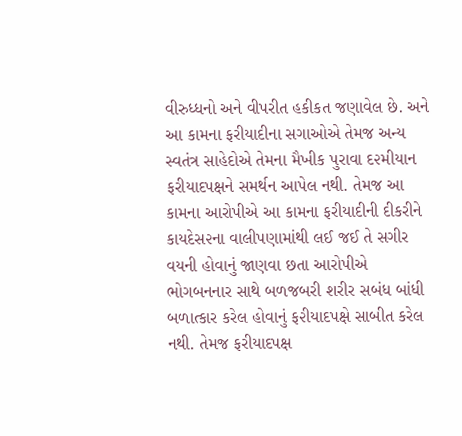વીરુધ્ધનો અને વીપરીત હકીકત જણાવેલ છે. અને આ કામના ફરીયાદીના સગાઓએ તેમજ અન્ય સ્વતંત્ર સાહેદોએ તેમના મૈખીક પુરાવા દ૨મીયાન ફરીયાદપક્ષને સમર્થન આપેલ નથી. તેમજ આ કામના આરોપીએ આ કામના ફરીયાદીની દીકરીને કાયદેસ૨ના વાલીપણામાંથી લઈ જઈ તે સગીર વયની હોવાનું જાણવા છતા આરોપીએ ભોગબનનાર સાથે બળજબરી શરીર સબંધ બાંધી બળાત્કાર કરેલ હોવાનું ફ૨ીયાદપક્ષે સાબીત કરેલ નથી. તેમજ ફરીયાદપક્ષ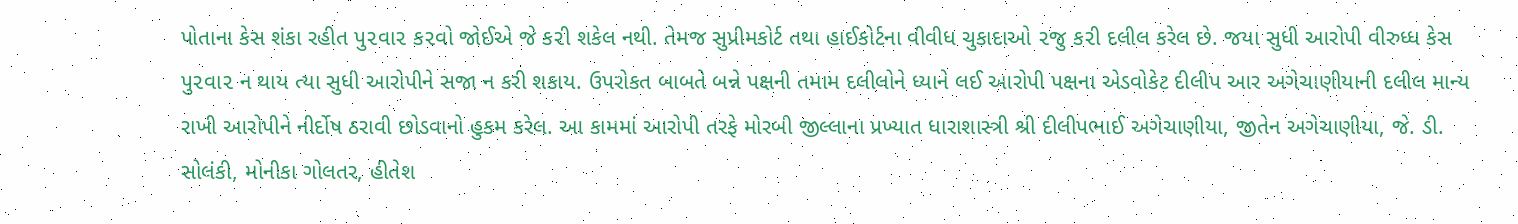પોતાના કેસ શંકા રહીત પુ૨વા૨ ક૨વો જોઈએ જે ક૨ી શકેલ નથી. તેમજ સુપ્રીમકોર્ટ તથા હાઈકોર્ટના વીવીધ ચુકાદાઓ ૨જુ ક૨ી દલીલ કરેલ છે. જયા સુધી આરોપી વીરુધ્ધ કેસ પુ૨વા૨ ન થાય ત્યા સુધી આરોપીને સજા ન કરી શકાય. ઉપરોકત બાબતે બન્ને પક્ષની તમામ દલીલોને ધ્યાને લઈ આરોપી પક્ષના એડવોકેટ દીલીપ આર અગેચાણીયાની દલીલ માન્ય રાખી આરોપીને નીર્દોષ ઠરાવી છોડવાનો હુકમ કરેલ. આ કામમાં આરોપી તરફે મોરબી જીલ્લાના પ્રખ્યાત ધારાશાસ્ત્રી શ્રી દીલીપભાઈ અગેચાણીયા, જીતેન અગેચાણીયા, જે. ડી. સોલંકી, મોનીકા ગોલતર, હીતેશ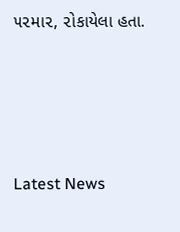૫૨મા૨, ૨ોકાયેલા હતા.






Latest News